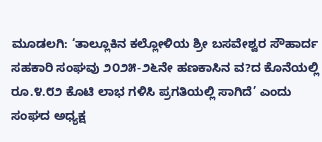ಮೂಡಲಗಿ: ‘ತಾಲ್ಲೂಕಿನ ಕಲ್ಲೋಳಿಯ ಶ್ರೀ ಬಸವೇಶ್ವರ ಸೌಹಾರ್ದ ಸಹಕಾರಿ ಸಂಘವು ೨೦೨೫-೨೬ನೇ ಹಣಕಾಸಿನ ವ?ದ ಕೊನೆಯಲ್ಲಿ ರೂ.೪.೮೨ ಕೊಟಿ ಲಾಭ ಗಳಿಸಿ ಪ್ರಗತಿಯಲ್ಲಿ ಸಾಗಿದೆ’ ಎಂದು ಸಂಘದ ಅಧ್ಯಕ್ಷ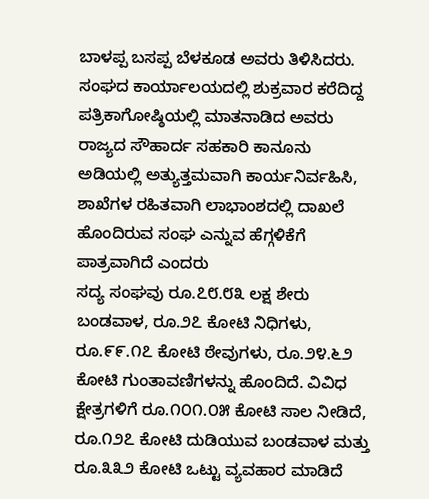ಬಾಳಪ್ಪ ಬಸಪ್ಪ ಬೆಳಕೂಡ ಅವರು ತಿಳಿಸಿದರು.
ಸಂಘದ ಕಾರ್ಯಾಲಯದಲ್ಲಿ ಶುಕ್ರವಾರ ಕರೆದಿದ್ದ ಪತ್ರಿಕಾಗೋಷ್ಠಿಯಲ್ಲಿ ಮಾತನಾಡಿದ ಅವರು ರಾಜ್ಯದ ಸೌಹಾರ್ದ ಸಹಕಾರಿ ಕಾನೂನು ಅಡಿಯಲ್ಲಿ ಅತ್ಯುತ್ತಮವಾಗಿ ಕಾರ್ಯನಿರ್ವಹಿಸಿ, ಶಾಖೆಗಳ ರಹಿತವಾಗಿ ಲಾಭಾಂಶದಲ್ಲಿ ದಾಖಲೆ ಹೊಂದಿರುವ ಸಂಘ ಎನ್ನುವ ಹೆಗ್ಗಳಿಕೆಗೆ ಪಾತ್ರವಾಗಿದೆ ಎಂದರು
ಸದ್ಯ ಸಂಘವು ರೂ.೭೮.೮೩ ಲಕ್ಷ ಶೇರು ಬಂಡವಾಳ, ರೂ.೨೭ ಕೋಟಿ ನಿಧಿಗಳು, ರೂ.೯೯.೧೭ ಕೋಟಿ ಠೇವುಗಳು, ರೂ.೨೪.೬೨ ಕೋಟಿ ಗುಂತಾವಣಿಗಳನ್ನು ಹೊಂದಿದೆ. ವಿವಿಧ ಕ್ಷೇತ್ರಗಳಿಗೆ ರೂ.೧೦೧.೦೫ ಕೋಟಿ ಸಾಲ ನೀಡಿದೆ, ರೂ.೧೨೭ ಕೋಟಿ ದುಡಿಯುವ ಬಂಡವಾಳ ಮತ್ತು ರೂ.೩೩೨ ಕೋಟಿ ಒಟ್ಟು ವ್ಯವಹಾರ ಮಾಡಿದೆ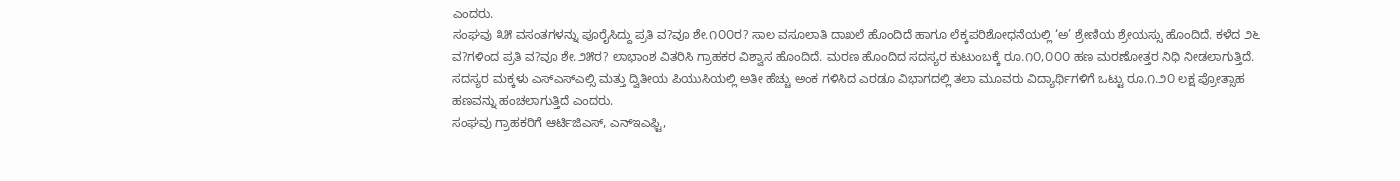ಎಂದರು.
ಸಂಘವು ೩೫ ವಸಂತಗಳನ್ನು ಪೂರೈಸಿದ್ದು ಪ್ರತಿ ವ?ವೂ ಶೇ.೧೦೦ರ? ಸಾಲ ವಸೂಲಾತಿ ದಾಖಲೆ ಹೊಂದಿದೆ ಹಾಗೂ ಲೆಕ್ಕಪರಿಶೋಧನೆಯಲ್ಲಿ ‘ಅ’ ಶ್ರೇಣಿಯ ಶ್ರೇಯಸ್ಸು ಹೊಂದಿದೆ. ಕಳೆದ ೨೬ ವ?ಗಳಿಂದ ಪ್ರತಿ ವ?ವೂ ಶೇ.೨೫ರ? ಲಾಭಾಂಶ ವಿತರಿಸಿ ಗ್ರಾಹಕರ ವಿಶ್ವಾಸ ಹೊಂದಿದೆ. ಮರಣ ಹೊಂದಿದ ಸದಸ್ಯರ ಕುಟುಂಬಕ್ಕೆ ರೂ.೧೦,೦೦೦ ಹಣ ಮರಣೋತ್ತರ ನಿಧಿ ನೀಡಲಾಗುತ್ತಿದೆ. ಸದಸ್ಯರ ಮಕ್ಕಳು ಎಸ್ಎಸ್ಎಲ್ಸಿ ಮತ್ತು ದ್ವಿತೀಯ ಪಿಯುಸಿಯಲ್ಲಿ ಅತೀ ಹೆಚ್ಚು ಅಂಕ ಗಳಿಸಿದ ಎರಡೂ ವಿಭಾಗದಲ್ಲಿ ತಲಾ ಮೂವರು ವಿದ್ಯಾರ್ಥಿಗಳಿಗೆ ಒಟ್ಟು ರೂ.೧.೨೦ ಲಕ್ಷ ಪ್ರೋತ್ಸಾಹ ಹಣವನ್ನು ಹಂಚಲಾಗುತ್ತಿದೆ ಎಂದರು.
ಸಂಘವು ಗ್ರಾಹಕರಿಗೆ ಆರ್ಟಿಜಿಎಸ್, ಎನ್ಇಎಫ್ಟಿ,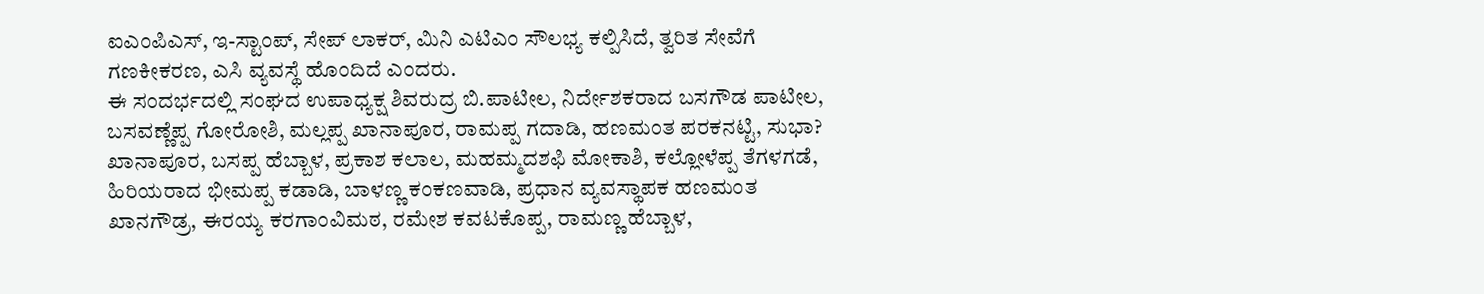ಐಎಂಪಿಎಸ್, ಇ-ಸ್ಟಾಂಪ್, ಸೇಪ್ ಲಾಕರ್, ಮಿನಿ ಎಟಿಎಂ ಸೌಲಭ್ಯ ಕಲ್ಪಿಸಿದೆ, ತ್ವರಿತ ಸೇವೆಗೆ ಗಣಕೀಕರಣ, ಎಸಿ ವ್ಯವಸ್ಥೆ ಹೊಂದಿದೆ ಎಂದರು.
ಈ ಸಂದರ್ಭದಲ್ಲಿ ಸಂಘದ ಉಪಾಧ್ಯಕ್ಷ ಶಿವರುದ್ರ ಬಿ.ಪಾಟೀಲ, ನಿರ್ದೇಶಕರಾದ ಬಸಗೌಡ ಪಾಟೀಲ, ಬಸವಣ್ಣೆಪ್ಪ ಗೋರೋಶಿ, ಮಲ್ಲಪ್ಪ ಖಾನಾಪೂರ, ರಾಮಪ್ಪ ಗದಾಡಿ, ಹಣಮಂತ ಪರಕನಟ್ಟಿ, ಸುಭಾ? ಖಾನಾಪೂರ, ಬಸಪ್ಪ ಹೆಬ್ಬಾಳ, ಪ್ರಕಾಶ ಕಲಾಲ, ಮಹಮ್ಮದಶಫಿ ಮೋಕಾಶಿ, ಕಲ್ಲೋಳೆಪ್ಪ ತೆಗಳಗಡೆ, ಹಿರಿಯರಾದ ಭೀಮಪ್ಪ ಕಡಾಡಿ, ಬಾಳಣ್ಣ ಕಂಕಣವಾಡಿ, ಪ್ರಧಾನ ವ್ಯವಸ್ಥಾಪಕ ಹಣಮಂತ ಖಾನಗೌಡ್ರ, ಈರಯ್ಯ ಕರಗಾಂವಿಮಠ, ರಮೇಶ ಕವಟಕೊಪ್ಪ, ರಾಮಣ್ಣ ಹೆಬ್ಬಾಳ,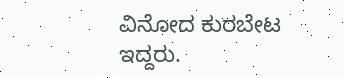ವಿನೋದ ಕುರಬೇಟ ಇದ್ದರು.